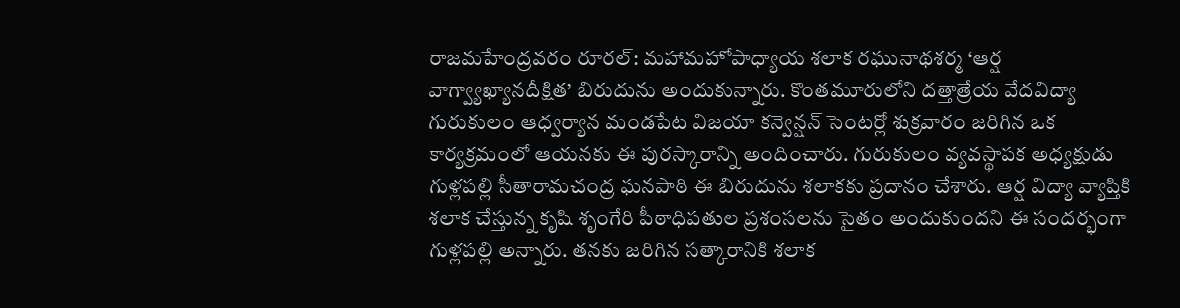రాజమహేంద్రవరం రూరల్: మహామహోపాధ్యాయ శలాక రఘునాథశర్మ ‘ఆర్ష వాగ్వ్యాఖ్యానదీక్షిత’ బిరుదును అందుకున్నారు. కొంతమూరులోని దత్తాత్రేయ వేదవిద్యా గురుకులం ఆధ్వర్యాన మండపేట విజయా కన్వెన్షన్ సెంటర్లో శుక్రవారం జరిగిన ఒక కార్యక్రమంలో ఆయనకు ఈ పురస్కారాన్ని అందించారు. గురుకులం వ్యవస్థాపక అధ్యక్షుడు గుళ్లపల్లి సీతారామచంద్ర ఘనపాఠి ఈ బిరుదును శలాకకు ప్రదానం చేశారు. ఆర్ష విద్యా వ్యాప్తికి శలాక చేస్తున్న కృషి శృంగేరి పీఠాధిపతుల ప్రశంసలను సైతం అందుకుందని ఈ సందర్భంగా గుళ్లపల్లి అన్నారు. తనకు జరిగిన సత్కారానికి శలాక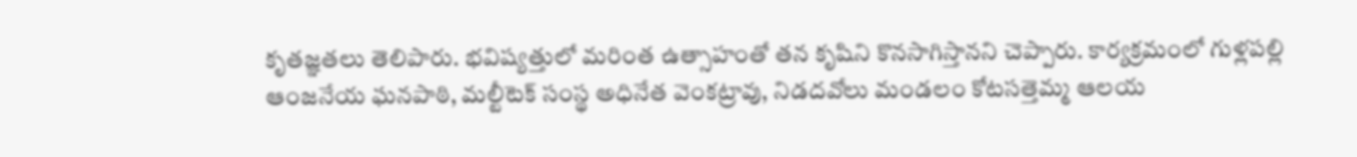కృతజ్ఞతలు తెలిపారు. భవిష్యత్తులో మరింత ఉత్సాహంతో తన కృషిని కొనసాగిస్తానని చెప్పారు. కార్యక్రమంలో గుళ్లపల్లి ఆంజనేయ ఘనపాఠి, మల్టీటెక్ సంస్థ అధినేత వెంకట్రావు, నిడదవోలు మండలం కోటసత్తెమ్మ ఆలయ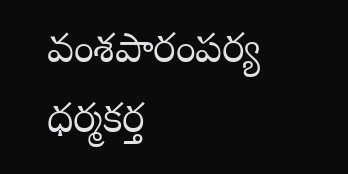వంశపారంపర్య ధర్మకర్త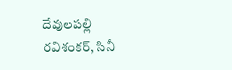దేవులపల్లి రవిశంకర్, సినీ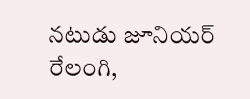నటుడు జూనియర్ రేలంగి,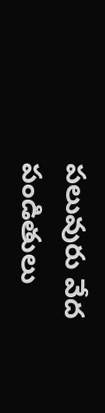పలువురు వేద పండితులు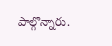పాల్గొన్నారు.